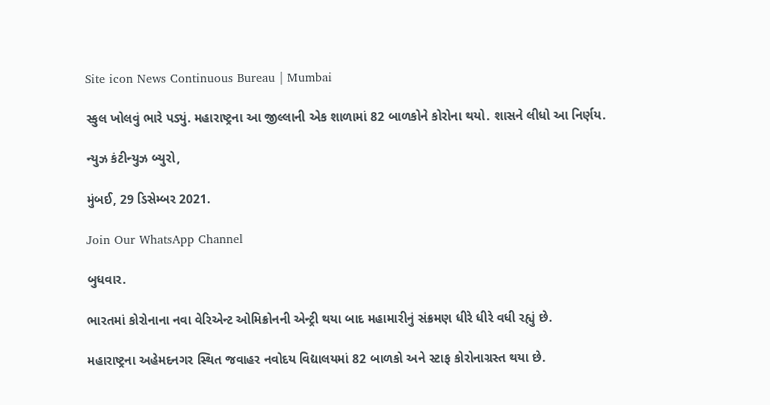Site icon News Continuous Bureau | Mumbai

સ્કુલ ખોલવું ભારે પડ્યું. મહારાષ્ટ્રના આ જીલ્લાની એક શાળામાં 82 બાળકોને કોરોના થયો. શાસને લીધો આ નિર્ણય.

ન્યુઝ કંટીન્યુઝ બ્યુરો,

મુંબઈ, 29 ડિસેમ્બર 2021.

Join Our WhatsApp Channel

બુધવાર.

ભારતમાં કોરોનાના નવા વેરિએન્ટ ઓમિક્રોનની એન્ટ્રી થયા બાદ મહામારીનું સંક્રમણ ધીરે ધીરે વધી રહ્યું છે.

મહારાષ્ટ્રના અહેમદનગર સ્થિત જવાહર નવોદય વિદ્યાલયમાં 82 બાળકો અને સ્ટાફ કોરોનાગ્રસ્ત થયા છે.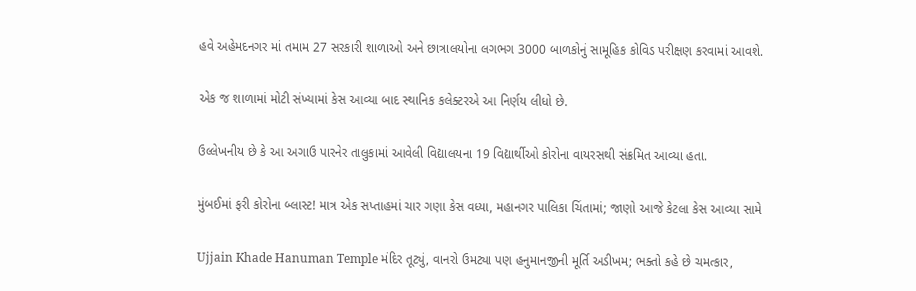હવે અહેમદનગર માં તમામ 27 સરકારી શાળાઓ અને છાત્રાલયોના લગભગ 3000 બાળકોનું સામૂહિક કોવિડ પરીક્ષણ કરવામાં આવશે.

એક જ શાળામાં મોટી સંખ્યામાં કેસ આવ્યા બાદ સ્થાનિક કલેક્ટરએ આ નિર્ણય લીધો છે.

ઉલ્લેખનીય છે કે આ અગાઉ પારનેર તાલુકામાં આવેલી વિદ્યાલયના 19 વિદ્યાર્થીઓ કોરોના વાયરસથી સંક્રમિત આવ્યા હતા.

મુંબઈમાં ફરી કોરોના બ્લાસ્ટ! માત્ર એક સપ્તાહમાં ચાર ગણા કેસ વધ્યા, મહાનગર પાલિકા ચિંતામાં; જાણો આજે કેટલા કેસ આવ્યા સામે

Ujjain Khade Hanuman Temple મંદિર તૂટ્યું, વાનરો ઉમટ્યા પણ હનુમાનજીની મૂર્તિ અડીખમ; ભક્તો કહે છે ચમત્કાર,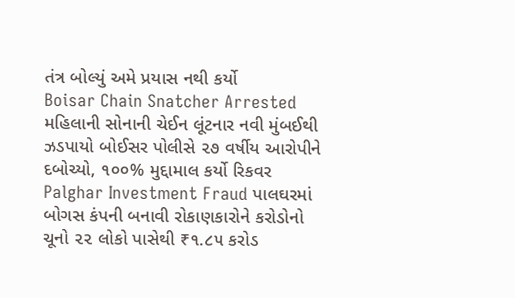તંત્ર બોલ્યું અમે પ્રયાસ નથી કર્યો
Boisar Chain Snatcher Arrested મહિલાની સોનાની ચેઈન લૂંટનાર નવી મુંબઈથી ઝડપાયો બોઈસર પોલીસે ૨૭ વર્ષીય આરોપીને દબોચ્યો, ૧૦૦% મુદ્દામાલ કર્યો રિકવર
Palghar Investment Fraud પાલઘરમાં બોગસ કંપની બનાવી રોકાણકારોને કરોડોનો ચૂનો ૨૨ લોકો પાસેથી ₹૧.૮૫ કરોડ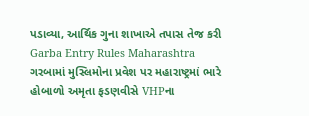પડાવ્યા, આર્થિક ગુના શાખાએ તપાસ તેજ કરી
Garba Entry Rules Maharashtra ગરબામાં મુસ્લિમોના પ્રવેશ પર મહારાષ્ટ્રમાં ભારે હોબાળો અમૃતા ફડણવીસે VHPના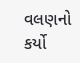વલણનો કર્યો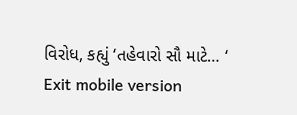વિરોધ, કહ્યું ‘તહેવારો સૌ માટે… ‘
Exit mobile version